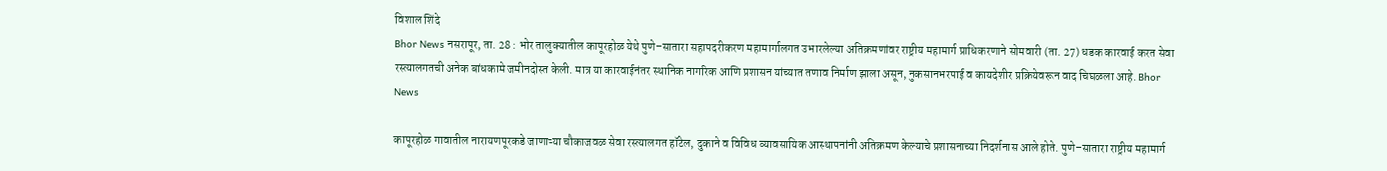विशाल शिंदे
Bhor News नसरापूर, ता. 28 : भोर तालुक्यातील कापूरहोळ येथे पुणे–सातारा सहापदरीकरण महामार्गालगत उभारलेल्या अतिक्रमणांवर राष्ट्रीय महामार्ग प्राधिकरणाने सोमवारी (ता. 27) धडक कारवाई करत सेवा रस्त्यालगतची अनेक बांधकामे जमीनदोस्त केली. मात्र या कारवाईनंतर स्थानिक नागरिक आणि प्रशासन यांच्यात तणाव निर्माण झाला असून, नुकसानभरपाई व कायदेशीर प्रक्रियेवरून वाद चिघळला आहे. Bhor News

कापूरहोळ गावातील नारायणपूरकडे जाणाऱ्या चौकाजवळ सेवा रस्त्यालगत हॉटेल, दुकाने व विविध व्यावसायिक आस्थापनांनी अतिक्रमण केल्याचे प्रशासनाच्या निदर्शनास आले होते. पुणे–सातारा राष्ट्रीय महामार्ग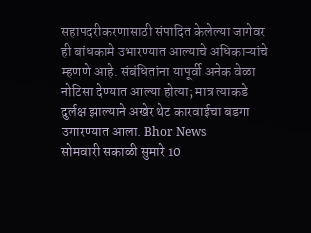सहापदरीकरणासाठी संपादित केलेल्या जागेवर ही बांधकामे उभारण्यात आल्याचे अधिकाऱ्यांचे म्हणणे आहे. संबंधितांना यापूर्वी अनेक वेळा नोटिसा देण्यात आल्या होत्या; मात्र त्याकडे दुर्लक्ष झाल्याने अखेर थेट कारवाईचा बडगा उगारण्यात आला. Bhor News
सोमवारी सकाळी सुमारे 10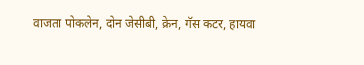वाजता पोकलेन, दोन जेसीबी, क्रेन, गॅस कटर, हायवा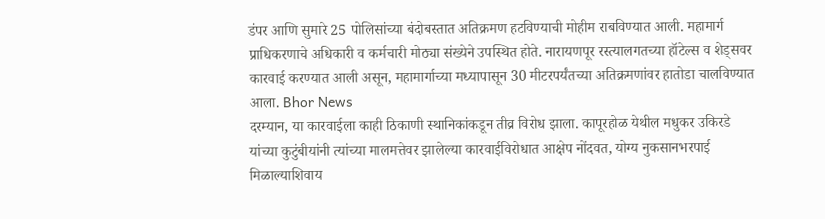डंपर आणि सुमारे 25 पोलिसांच्या बंदोबस्तात अतिक्रमण हटविण्याची मोहीम राबविण्यात आली. महामार्ग प्राधिकरणाचे अधिकारी व कर्मचारी मोठ्या संख्येने उपस्थित होते. नारायणपूर रस्त्यालगतच्या हॉटेल्स व शेड्सवर कारवाई करण्यात आली असून, महामार्गाच्या मध्यापासून 30 मीटरपर्यंतच्या अतिक्रमणांवर हातोडा चालविण्यात आला. Bhor News
दरम्यान, या कारवाईला काही ठिकाणी स्थानिकांकडून तीव्र विरोध झाला. कापूरहोळ येथील मधुकर उकिरडे यांच्या कुटुंबीयांनी त्यांच्या मालमत्तेवर झालेल्या कारवाईविरोधात आक्षेप नोंदवत, योग्य नुकसानभरपाई मिळाल्याशिवाय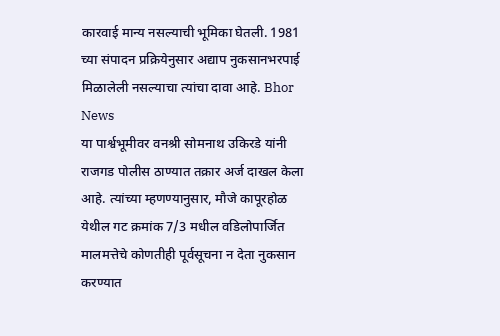कारवाई मान्य नसल्याची भूमिका घेतली. 1981 च्या संपादन प्रक्रियेनुसार अद्याप नुकसानभरपाई मिळालेली नसल्याचा त्यांचा दावा आहे. Bhor News
या पार्श्वभूमीवर वनश्री सोमनाथ उकिरडे यांनी राजगड पोलीस ठाण्यात तक्रार अर्ज दाखल केला आहे. त्यांच्या म्हणण्यानुसार, मौजे कापूरहोळ येथील गट क्रमांक 7/3 मधील वडिलोपार्जित मालमत्तेचे कोणतीही पूर्वसूचना न देता नुकसान करण्यात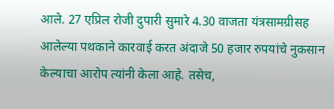आले. 27 एप्रिल रोजी दुपारी सुमारे 4.30 वाजता यंत्रसामग्रीसह आलेल्या पथकाने कारवाई करत अंदाजे 50 हजार रुपयांचे नुकसान केल्याचा आरोप त्यांनी केला आहे. तसेच,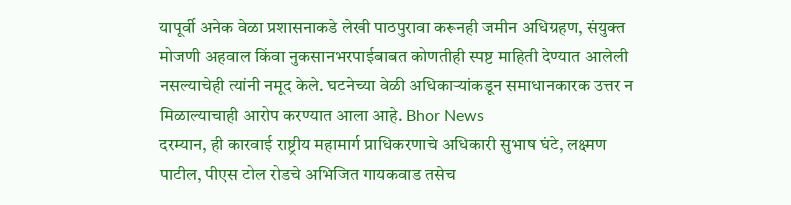यापूर्वी अनेक वेळा प्रशासनाकडे लेखी पाठपुरावा करूनही जमीन अधिग्रहण, संयुक्त मोजणी अहवाल किंवा नुकसानभरपाईबाबत कोणतीही स्पष्ट माहिती देण्यात आलेली नसल्याचेही त्यांनी नमूद केले. घटनेच्या वेळी अधिकाऱ्यांकडून समाधानकारक उत्तर न मिळाल्याचाही आरोप करण्यात आला आहे. Bhor News
दरम्यान, ही कारवाई राष्ट्रीय महामार्ग प्राधिकरणाचे अधिकारी सुभाष घंटे, लक्ष्मण पाटील, पीएस टोल रोडचे अभिजित गायकवाड तसेच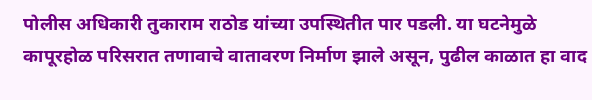पोलीस अधिकारी तुकाराम राठोड यांच्या उपस्थितीत पार पडली. या घटनेमुळे कापूरहोळ परिसरात तणावाचे वातावरण निर्माण झाले असून, पुढील काळात हा वाद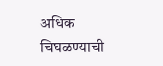अधिक चिघळण्याची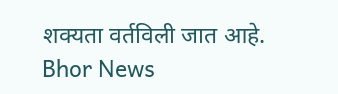शक्यता वर्तविली जात आहे. Bhor News